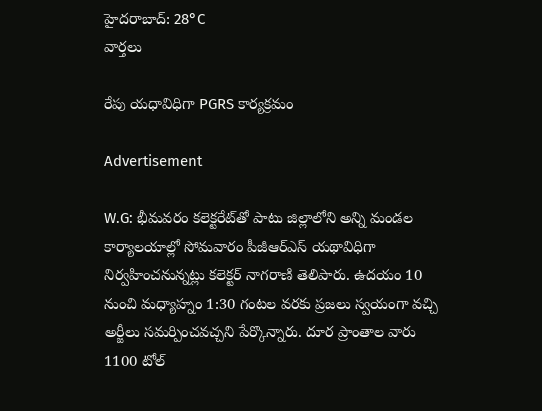హైదరాబాద్: 28°C
వార్తలు

రేపు యధావిధిగా PGRS కార్యక్రమం

Advertisement

W.G: భీమవరం కలెక్టరేట్‌తో పాటు జిల్లాలోని అన్ని మండల కార్యాలయాల్లో సోమవారం పీజీఆర్‌ఎస్‌ యథావిధిగా నిర్వహించనున్నట్లు కలెక్టర్ నాగరాణి తెలిపారు. ఉదయం 10 నుంచి మధ్యాహ్నం 1:30 గంటల వరకు ప్రజలు స్వయంగా వచ్చి అర్జీలు సమర్పించవచ్చని పేర్కొన్నారు. దూర ప్రాంతాల వారు 1100 టోల్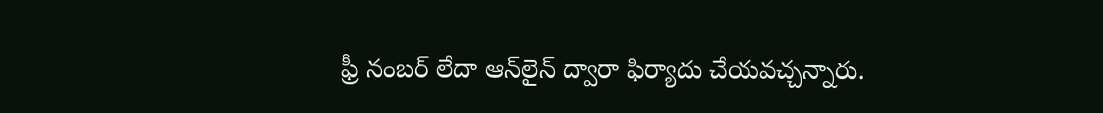ఫ్రీ నంబర్ లేదా ఆన్‌లైన్ ద్వారా ఫిర్యాదు చేయవచ్చన్నారు.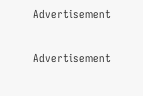Advertisement

Advertisement